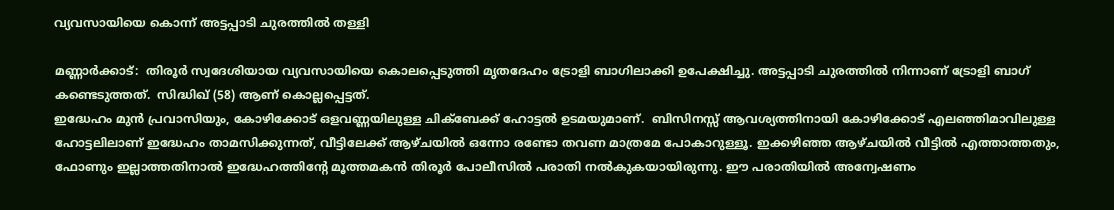വ്യവസായിയെ കൊന്ന് അട്ടപ്പാടി ചുരത്തിൽ തള്ളി

മണ്ണാർക്കാട്:  തിരൂര്‍ സ്വദേശിയായ വ്യവസായിയെ കൊലപ്പെടുത്തി മൃതദേഹം ട്രോളി ബാഗിലാക്കി ഉപേക്ഷിച്ചു. അട്ടപ്പാടി ചുരത്തില്‍ നിന്നാണ് ട്രോളി ബാഗ് കണ്ടെടുത്തത്.  സിദ്ധിഖ് (58) ആണ് കൊല്ലപ്പെട്ടത്.
ഇദ്ധേഹം മുൻ പ്രവാസിയും, കോഴിക്കോട് ഒളവണ്ണയിലുള്ള ചിക്ബേക്ക് ഹോട്ടൽ ഉടമയുമാണ്.  ബിസിനസ്സ് ആവശ്യത്തിനായി കോഴിക്കോട് എലഞ്ഞിമാവിലുള്ള ഹോട്ടലിലാണ് ഇദ്ധേഹം താമസിക്കുന്നത്, വീട്ടിലേക്ക് ആഴ്ചയിൽ ഒന്നോ രണ്ടോ തവണ മാത്രമേ പോകാറുള്ളൂ. ഇക്കഴിഞ്ഞ ആഴ്ചയിൽ വീട്ടിൽ എത്താത്തതും, ഫോണും ഇല്ലാത്തതിനാൽ ഇദ്ധേഹത്തിന്റേ മൂത്തമകൻ തിരൂർ പോലീസിൽ പരാതി നൽകുകയായിരുന്നു. ഈ പരാതിയിൽ അന്വേഷണം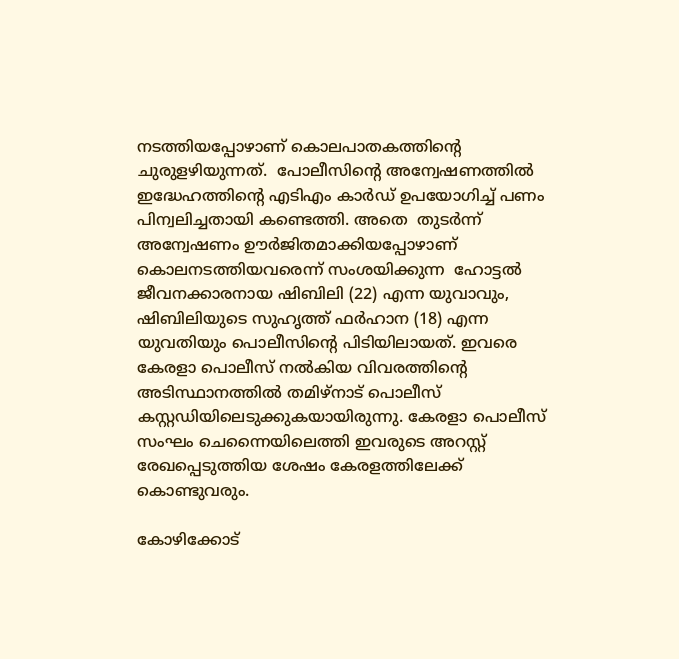നടത്തിയപ്പോഴാണ് കൊലപാതകത്തിന്റെ ചുരുളഴിയുന്നത്.  പോലീസിന്റെ അന്വേഷണത്തിൽ ഇദ്ധേഹത്തിന്റെ എടിഎം കാർഡ് ഉപയോഗിച്ച് പണം പിന്വലിച്ചതായി കണ്ടെത്തി. അതെ  തുടർന്ന്  അന്വേഷണം ഊർജിതമാക്കിയപ്പോഴാണ്
കൊലനടത്തിയവരെന്ന് സംശയിക്കുന്ന  ഹോട്ടല്‍ ജീവനക്കാരനായ ഷിബിലി (22) എന്ന യുവാവും, ഷിബിലിയുടെ സുഹൃത്ത് ഫര്‍ഹാന (18) എന്ന യുവതിയും പൊലീസിന്റെ പിടിയിലായത്. ഇവരെ കേരളാ പൊലീസ് നൽകിയ വിവരത്തിന്റെ അടിസ്ഥാനത്തിൽ തമിഴ്നാട് പൊലീസ് കസ്റ്റഡിയിലെടുക്കുകയായിരുന്നു. കേരളാ പൊലീസ് സംഘം ചെന്നൈയിലെത്തി ഇവരുടെ അറസ്റ്റ് രേഖപ്പെടുത്തിയ ശേഷം കേരളത്തിലേക്ക് കൊണ്ടുവരും.

കോഴിക്കോട്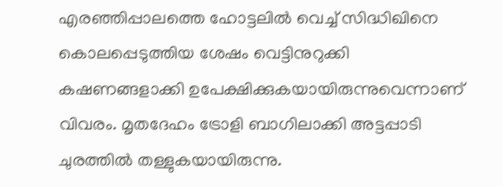എരഞ്ഞിപ്പാലത്തെ ഹോട്ടലിൽ വെച്ച് സിദ്ധിഖിനെ കൊലപ്പെടുത്തിയ ശേഷം വെട്ടിനുറുക്കി കഷണങ്ങളാക്കി ഉപേക്ഷിക്കുകയായിരുന്നുവെന്നാണ് വിവരം. മൃതദേഹം ട്രോളി ബാഗിലാക്കി അട്ടപ്പാടി ചുരത്തിൽ തള്ളുകയായിരുന്നു.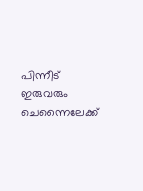പിന്നീട് ഇരുവരും ചെന്നൈലേക്ക്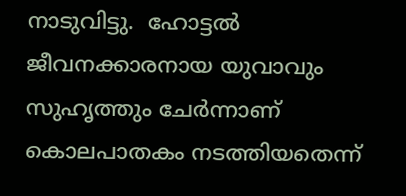നാടുവിട്ടു.  ഹോട്ടല്‍ ജീവനക്കാരനായ യുവാവും സുഹൃത്തും ചേര്‍ന്നാണ് കൊലപാതകം നടത്തിയതെന്ന്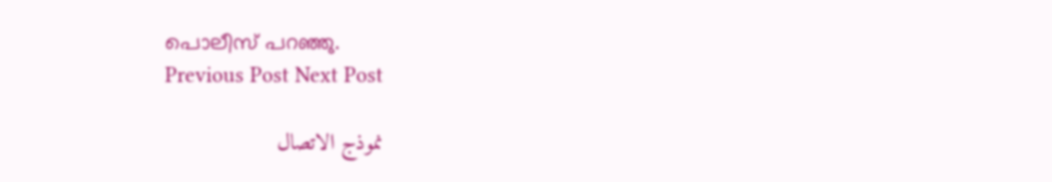പൊലീസ് പറഞ്ഞു.
Previous Post Next Post

نموذج الاتصال